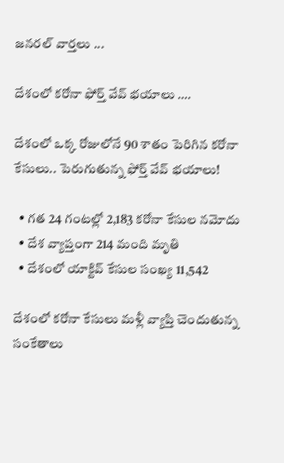జనరల్ వార్తలు ...

దేశంలో కరోనా ఫోర్త్ వేవ్ భయాలు ….

దేశంలో ఒక్క రోజులోనే 90 శాతం పెరిగిన కరోనా కేసులు.. పెరుగుతున్న ఫోర్త్ వేవ్ భయాలు!

  • గత 24 గంటల్లో 2,183 కరోనా కేసుల నమోదు
  • దేశ వ్యాప్తంగా 214 మంది మృతి
  • దేశంలో యాక్టివ్ కేసుల సంఖ్య 11,542

దేశంలో కరోనా కేసులు మళ్లీ వ్యాప్తి చెందుతున్న సంకేతాలు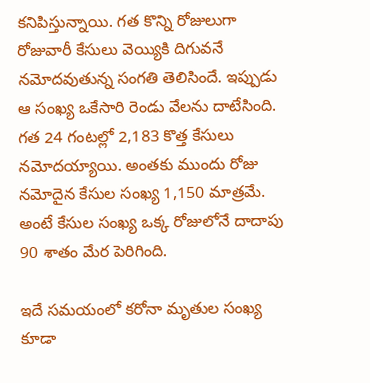కనిపిస్తున్నాయి. గత కొన్ని రోజులుగా రోజువారీ కేసులు వెయ్యికి దిగువనే నమోదవుతున్న సంగతి తెలిసిందే. ఇప్పుడు ఆ సంఖ్య ఒకేసారి రెండు వేలను దాటేసింది. గత 24 గంటల్లో 2,183 కొత్త కేసులు నమోదయ్యాయి. అంతకు ముందు రోజు నమోదైన కేసుల సంఖ్య 1,150 మాత్రమే. అంటే కేసుల సంఖ్య ఒక్క రోజులోనే దాదాపు 90 శాతం మేర పెరిగింది.

ఇదే సమయంలో కరోనా మృతుల సంఖ్య కూడా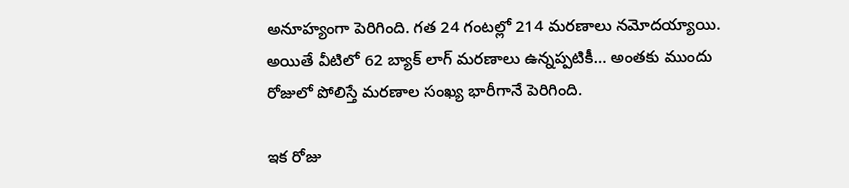అనూహ్యంగా పెరిగింది. గత 24 గంటల్లో 214 మరణాలు నమోదయ్యాయి. అయితే వీటిలో 62 బ్యాక్ లాగ్ మరణాలు ఉన్నప్పటికీ… అంతకు ముందు రోజులో పోలిస్తే మరణాల సంఖ్య భారీగానే పెరిగింది.

ఇక రోజు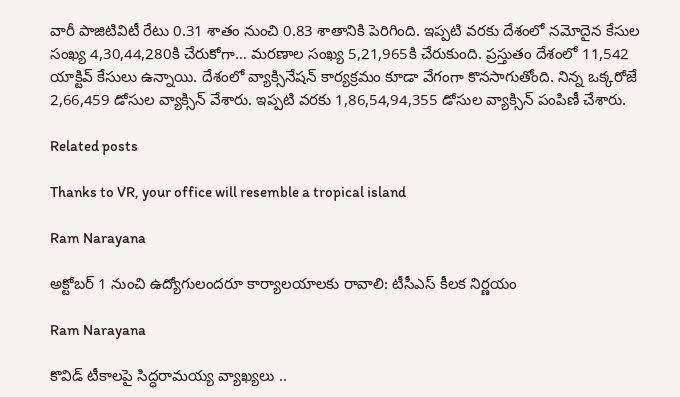వారీ పాజిటివిటీ రేటు 0.31 శాతం నుంచి 0.83 శాతానికి పెరిగింది. ఇప్పటి వరకు దేశంలో నమోదైన కేసుల సంఖ్య 4,30,44,280కి చేరుకోగా… మరణాల సంఖ్య 5,21,965కి చేరుకుంది. ప్రస్తుతం దేశంలో 11,542 యాక్టివ్ కేసులు ఉన్నాయి. దేశంలో వ్యాక్సినేషన్ కార్యక్రమం కూడా వేగంగా కొనసాగుతోంది. నిన్న ఒక్కరోజే 2,66,459 డోసుల వ్యాక్సిన్ వేశారు. ఇప్పటి వరకు 1,86,54,94,355 డోసుల వ్యాక్సిన్ పంపిణీ చేశారు.

Related posts

Thanks to VR, your office will resemble a tropical island

Ram Narayana

అక్టోబర్ 1 నుంచి ఉద్యోగులందరూ కార్యాలయాలకు రావాలి: టీసీఎస్ కీలక నిర్ణయం

Ram Narayana

కొవిడ్ టీకాలపై సిద్ధరామయ్య వ్యాఖ్యలు ..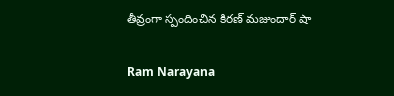తీవ్రంగా స్పందించిన కిరణ్ మజుందార్ షా

Ram Narayana